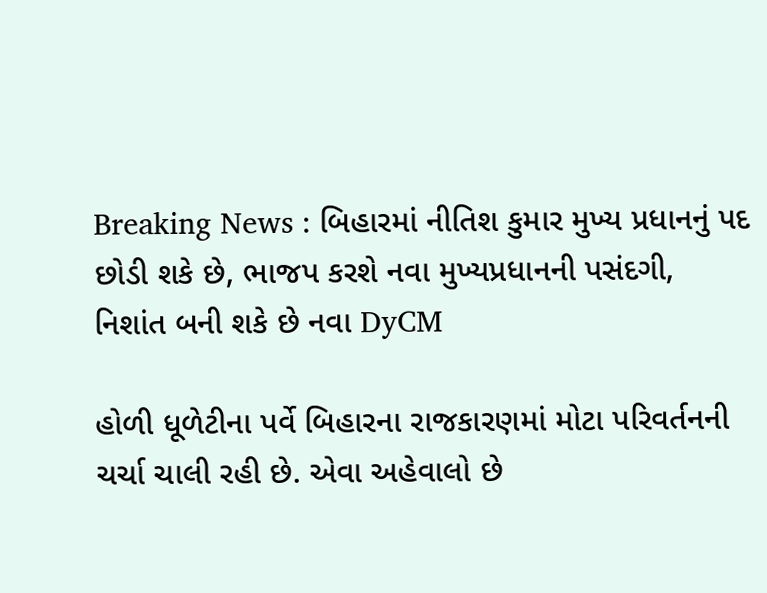Breaking News : બિહારમાં નીતિશ કુમાર મુખ્ય પ્રધાનનું પદ છોડી શકે છે, ભાજપ કરશે નવા મુખ્યપ્રધાનની પસંદગી, નિશાંત બની શકે છે નવા DyCM

હોળી ધૂળેટીના પર્વે બિહારના રાજકારણમાં મોટા પરિવર્તનની ચર્ચા ચાલી રહી છે. એવા અહેવાલો છે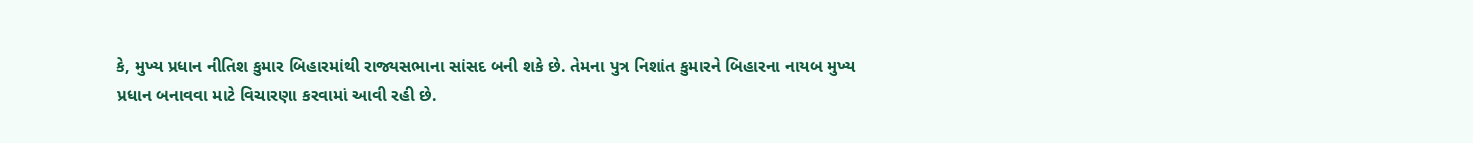કે, મુખ્ય પ્રધાન નીતિશ કુમાર બિહારમાંથી રાજ્યસભાના સાંસદ બની શકે છે. તેમના પુત્ર નિશાંત કુમારને બિહારના નાયબ મુખ્ય પ્રધાન બનાવવા માટે વિચારણા કરવામાં આવી રહી છે.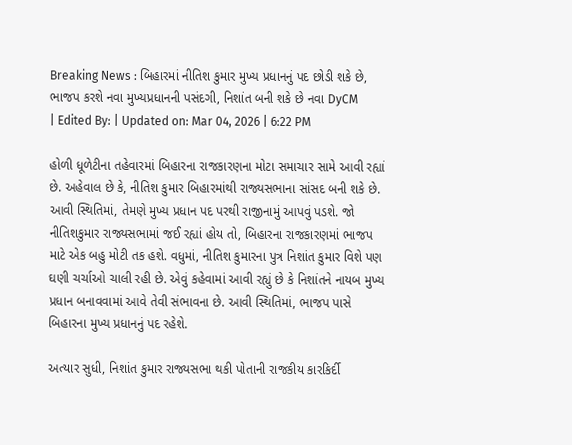Breaking News : બિહારમાં નીતિશ કુમાર મુખ્ય પ્રધાનનું પદ છોડી શકે છે, ભાજપ કરશે નવા મુખ્યપ્રધાનની પસંદગી, નિશાંત બની શકે છે નવા DyCM
| Edited By: | Updated on: Mar 04, 2026 | 6:22 PM

હોળી ધૂળેટીના તહેવારમાં બિહારના રાજકારણના મોટા સમાચાર સામે આવી રહ્યાં છે. અહેવાલ છે કે, નીતિશ કુમાર બિહારમાંથી રાજ્યસભાના સાંસદ બની શકે છે. આવી સ્થિતિમાં, તેમણે મુખ્ય પ્રધાન પદ પરથી રાજીનામું આપવું પડશે. જો નીતિશકુમાર રાજ્યસભામાં જઈ રહ્યાં હોય તો, બિહારના રાજકારણમાં ભાજપ માટે એક બહુ મોટી તક હશે. વધુમાં, નીતિશ કુમારના પુત્ર નિશાંત કુમાર વિશે પણ ઘણી ચર્ચાઓ ચાલી રહી છે. એવું કહેવામાં આવી રહ્યું છે કે નિશાંતને નાયબ મુખ્ય પ્રધાન બનાવવામાં આવે તેવી સંભાવના છે. આવી સ્થિતિમાં, ભાજપ પાસે બિહારના મુખ્ય પ્રધાનનું પદ રહેશે.

અત્યાર સુધી, નિશાંત કુમાર રાજ્યસભા થકી પોતાની રાજકીય કારકિર્દી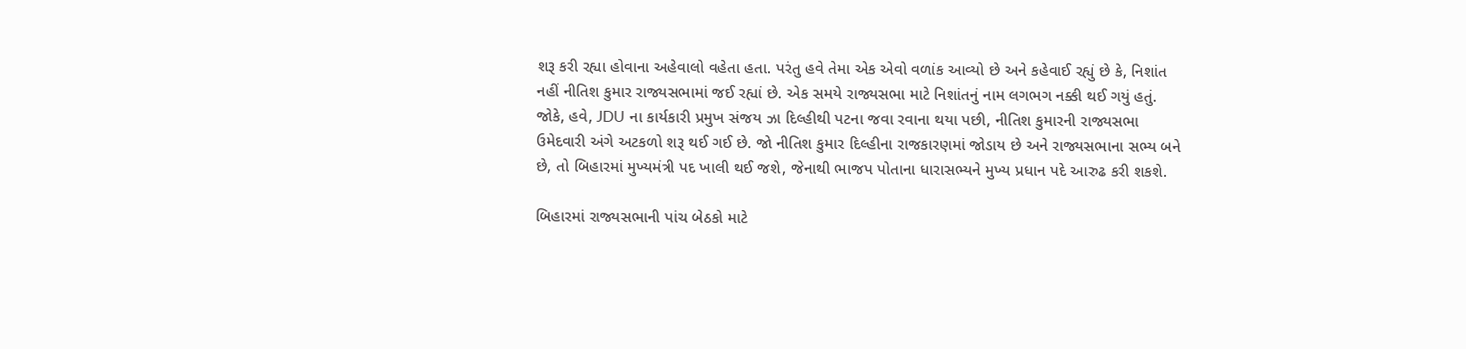શરૂ કરી રહ્યા હોવાના અહેવાલો વહેતા હતા. પરંતુ હવે તેમા એક એવો વળાંક આવ્યો છે અને કહેવાઈ રહ્યું છે કે, નિશાંત નહીં નીતિશ કુમાર રાજ્યસભામાં જઈ રહ્યાં છે. એક સમયે રાજ્યસભા માટે નિશાંતનું નામ લગભગ નક્કી થઈ ગયું હતું. જોકે, હવે, JDU ના કાર્યકારી પ્રમુખ સંજય ઝા દિલ્હીથી પટના જવા રવાના થયા પછી, નીતિશ કુમારની રાજ્યસભા ઉમેદવારી અંગે અટકળો શરૂ થઈ ગઈ છે. જો નીતિશ કુમાર દિલ્હીના રાજકારણમાં જોડાય છે અને રાજ્યસભાના સભ્ય બને છે, તો બિહારમાં મુખ્યમંત્રી પદ ખાલી થઈ જશે, જેનાથી ભાજપ પોતાના ધારાસભ્યને મુખ્ય પ્રધાન પદે આરુઢ કરી શકશે.

બિહારમાં રાજ્યસભાની પાંચ બેઠકો માટે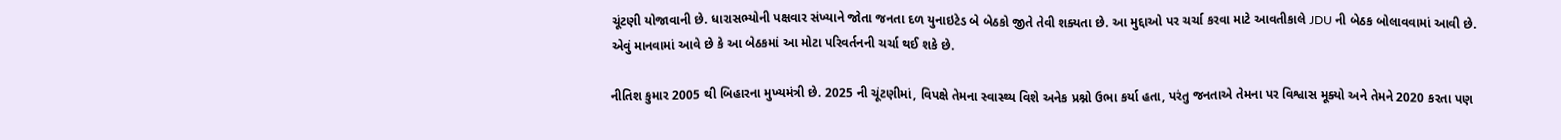ચૂંટણી યોજાવાની છે. ધારાસભ્યોની પક્ષવાર સંખ્યાને જોતા જનતા દળ યુનાઇટેડ બે બેઠકો જીતે તેવી શક્યતા છે. આ મુદ્દાઓ પર ચર્ચા કરવા માટે આવતીકાલે JDU ની બેઠક બોલાવવામાં આવી છે. એવું માનવામાં આવે છે કે આ બેઠકમાં આ મોટા પરિવર્તનની ચર્ચા થઈ શકે છે.

નીતિશ કુમાર 2005 થી બિહારના મુખ્યમંત્રી છે. 2025 ની ચૂંટણીમાં, વિપક્ષે તેમના સ્વાસ્થ્ય વિશે અનેક પ્રશ્નો ઉભા કર્યા હતા, પરંતુ જનતાએ તેમના પર વિશ્વાસ મૂક્યો અને તેમને 2020 કરતા પણ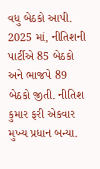વધુ બેઠકો આપી. 2025 માં, નીતિશની પાર્ટીએ 85 બેઠકો અને ભાજપે 89 બેઠકો જીતી. નીતિશ કુમાર ફરી એકવાર મુખ્ય પ્રધાન બન્યા.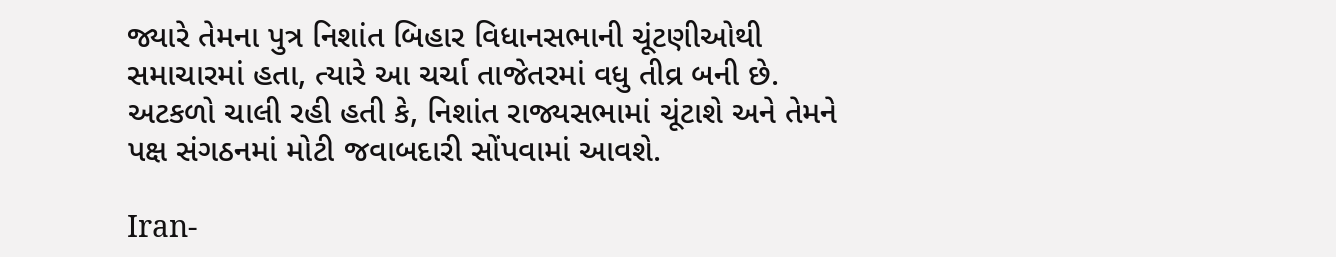જ્યારે તેમના પુત્ર નિશાંત બિહાર વિધાનસભાની ચૂંટણીઓથી સમાચારમાં હતા, ત્યારે આ ચર્ચા તાજેતરમાં વધુ તીવ્ર બની છે. અટકળો ચાલી રહી હતી કે, નિશાંત રાજ્યસભામાં ચૂંટાશે અને તેમને પક્ષ સંગઠનમાં મોટી જવાબદારી સોંપવામાં આવશે.

Iran-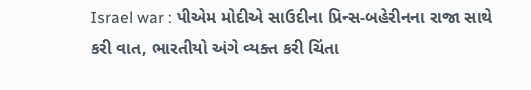Israel war : પીએમ મોદીએ સાઉદીના પ્રિન્સ-બહેરીનના રાજા સાથે કરી વાત, ભારતીયો અંગે વ્યક્ત કરી ચિંતા